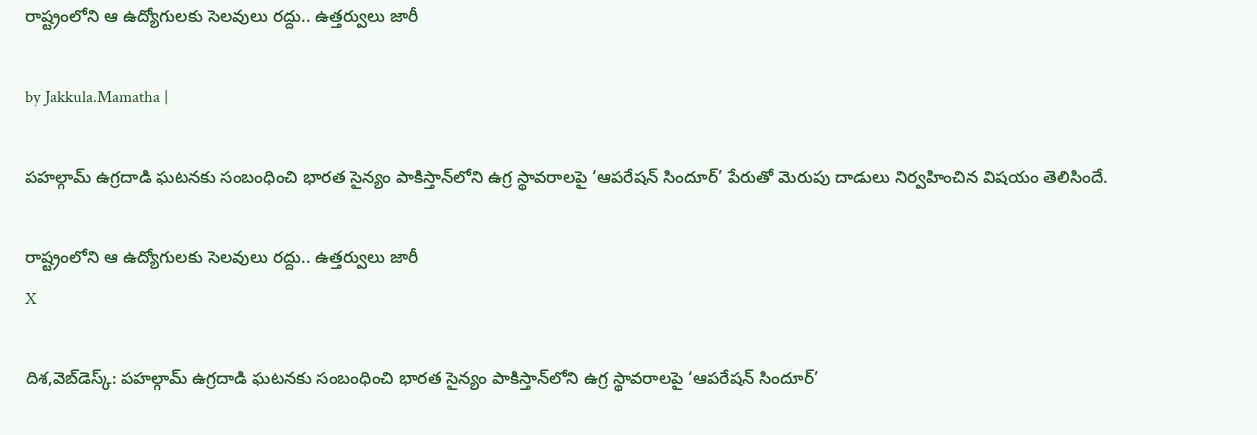రాష్ట్రంలోని ఆ ఉద్యోగులకు సెలవులు రద్దు.. ఉత్తర్వులు జారీ

by Jakkula.Mamatha |

పహ‌ల్గామ్ ఉగ్ర‌దాడి ఘ‌ట‌న‌కు సంబంధించి భారత సైన్యం పాకిస్తాన్‌లోని ఉగ్ర స్థావరాలపై ‘ఆపరేషన్ సిందూర్’ పేరుతో మెరుపు దాడులు నిర్వహించిన విషయం తెలిసిందే.

రాష్ట్రంలోని ఆ ఉద్యోగులకు సెలవులు రద్దు.. ఉత్తర్వులు జారీ
X

దిశ,వెబ్‌డెస్క్: పహ‌ల్గామ్ ఉగ్ర‌దాడి ఘ‌ట‌న‌కు సంబంధించి భారత సైన్యం పాకిస్తాన్‌లోని ఉగ్ర స్థావరాలపై ‘ఆపరేషన్ సిందూర్’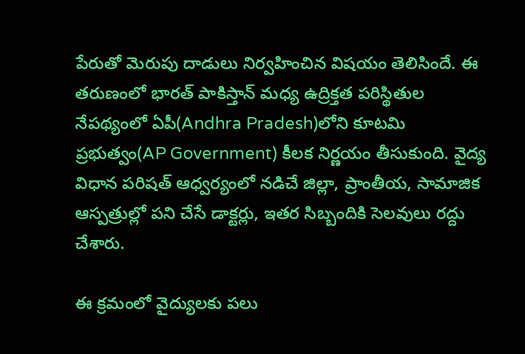పేరుతో మెరుపు దాడులు నిర్వహించిన విషయం తెలిసిందే. ఈ తరుణంలో భారత్ పాకిస్తాన్ మధ్య ఉద్రిక్తత పరిస్థితుల నేపథ్యంలో ఏపీ(Andhra Pradesh)లోని కూటమి ప్రభుత్వం(AP Government) కీలక నిర్ణయం తీసుకుంది. వైద్య విధాన పరిషత్ ఆధ్వర్యంలో నడిచే జిల్లా, ప్రాంతీయ, సామాజిక ఆస్పత్రుల్లో పని చేసే డాక్టర్లు, ఇతర సిబ్బందికి సెలవులు రద్దు చేశారు.

ఈ క్రమంలో వైద్యులకు పలు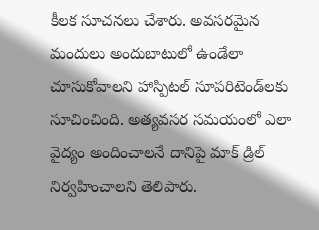కీలక సూచనలు చేశారు. అవసరమైన మందులు అందుబాటులో ఉండేలా చూసుకోవాలని హాస్పిటల్ సూపరిటెండ్‌లకు సూచించింది. అత్యవసర సమయంలో ఎలా వైద్యం అందించాలనే దానిపై మాక్ డ్రిల్ నిర్వహించాలని తెలిపారు.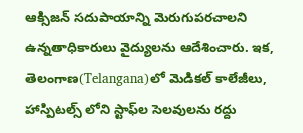ఆక్సిజన్ సదుపాయాన్ని మెరుగుపరచాలని ఉన్నతాధికారులు వైద్యులను ఆదేశించారు. ఇక, తెలంగాణ(Telangana)లో మెడికల్ కాలేజీలు, హాస్పిటల్స్ లోని స్టాఫ్‌ల సెలవులను రద్దు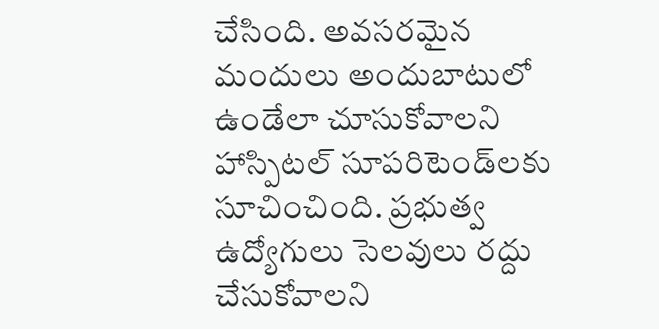చేసింది. అవసరమైన మందులు అందుబాటులో ఉండేలా చూసుకోవాలని హాస్పిటల్ సూపరిటెండ్‌లకు సూచించింది. ప్రభుత్వ ఉద్యోగులు సెలవులు రద్దు చేసుకోవాలని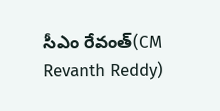సీఎం రేవంత్(CM Revanth Reddy)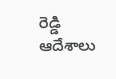రెడ్డి ఆదేశాలు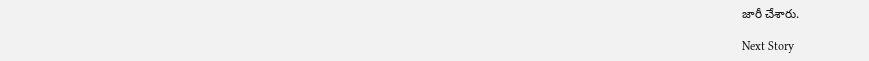జారీ చేశారు.

Next Story